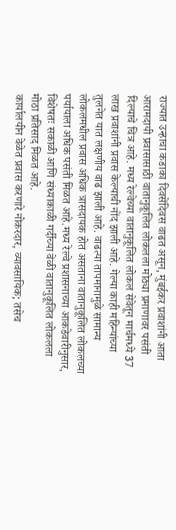राज्यात उन्हाचा कडाका दिवसेंदिवस वाढत असून, मुंबईकर प्रवाशांनी आता आरामदायी प्रवासासाठी वातानुकूलित लोकलला मोठ्या प्रमाणावर पसंती दिल्याचे चित्र आहे. मध्य रेल्वेच्या वातानुकूलित लोकल सेवेतून मार्चमध्ये 37 लाख प्रवाशांनी प्रवास केल्याची नोंद झाली आहे. गेल्या काही महिन्यांच्या तुलनेत यात लक्षणीय वाढ झाली आहे. वाढत्या तापमानामुळे सामान्य लोकलमधील प्रवास अधिक त्रासदायक होत असताना वातानुकूलित लोकलच्या पर्यायाला अधिक पसंती मिळत आहे.मध्य रेल्वे प्रशासनाच्या आकडेवारीनुसार, विशेषतः सकाळी आणि संध्याकाळी गर्दीच्या वेळी वातानुकूलित लोकलला मोठा प्रतिसाद मिळत आहे.
कार्यालयीन वेळेत प्रवास करणारे नोकरदार, व्यावसायिक; तसेच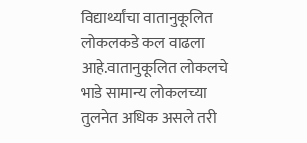विद्यार्थ्यांचा वातानुकूलित लोकलकडे कल वाढला आहे.वातानुकूलित लोकलचे भाडे सामान्य लोकलच्या तुलनेत अधिक असले तरी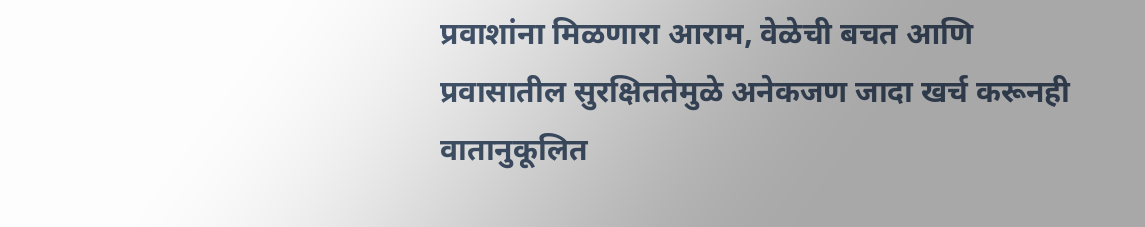प्रवाशांना मिळणारा आराम, वेळेची बचत आणि प्रवासातील सुरक्षिततेमुळे अनेकजण जादा खर्च करूनही वातानुकूलित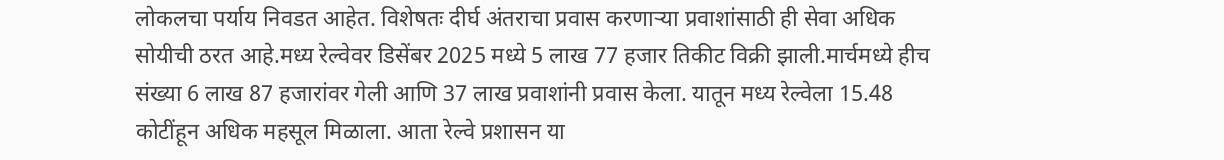लोकलचा पर्याय निवडत आहेत. विशेषतः दीर्घ अंतराचा प्रवास करणाऱ्या प्रवाशांसाठी ही सेवा अधिक सोयीची ठरत आहे.मध्य रेल्वेवर डिसेंबर 2025 मध्ये 5 लाख 77 हजार तिकीट विक्री झाली.मार्चमध्ये हीच संख्या 6 लाख 87 हजारांवर गेली आणि 37 लाख प्रवाशांनी प्रवास केला. यातून मध्य रेल्वेला 15.48 कोटींहून अधिक महसूल मिळाला. आता रेल्वे प्रशासन या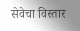सेवेचा विस्तार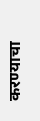करण्याचा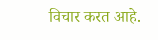विचार करत आहे.